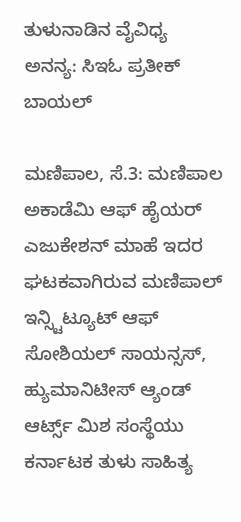ತುಳುನಾಡಿನ ವೈವಿಧ್ಯ ಅನನ್ಯ: ಸಿಇಓ ಪ್ರತೀಕ್ ಬಾಯಲ್

ಮಣಿಪಾಲ, ಸೆ.3: ಮಣಿಪಾಲ ಅಕಾಡೆಮಿ ಆಫ್ ಹೈಯರ್ ಎಜುಕೇಶನ್ ಮಾಹೆ ಇದರ ಘಟಕವಾಗಿರುವ ಮಣಿಪಾಲ್ ಇನ್ಸ್ಟಿಟ್ಯೂಟ್ ಆಫ್ ಸೋಶಿಯಲ್ ಸಾಯನ್ಸಸ್, ಹ್ಯುಮಾನಿಟೀಸ್ ಆ್ಯಂಡ್ ಆರ್ಟ್ಸ್ ಮಿಶ ಸಂಸ್ಥೆಯು ಕರ್ನಾಟಕ ತುಳು ಸಾಹಿತ್ಯ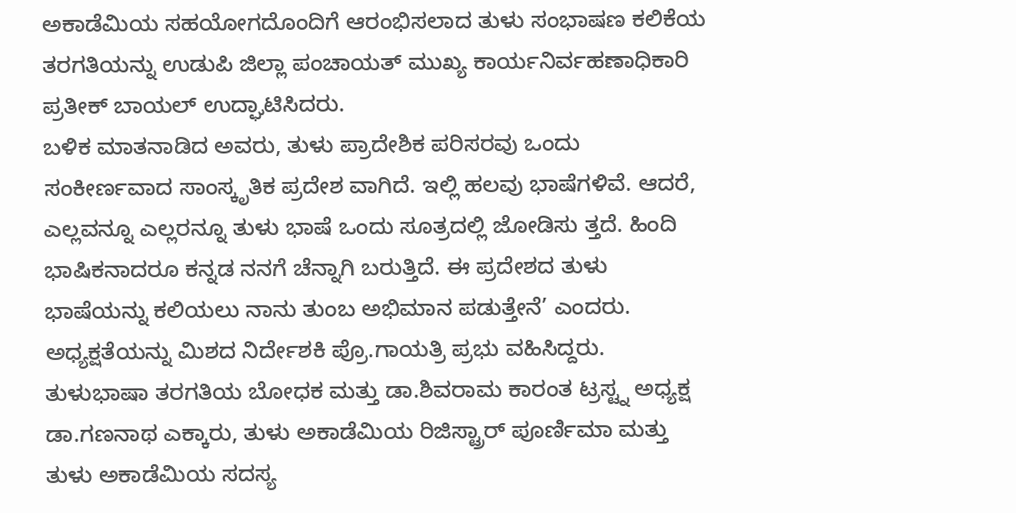ಅಕಾಡೆಮಿಯ ಸಹಯೋಗದೊಂದಿಗೆ ಆರಂಭಿಸಲಾದ ತುಳು ಸಂಭಾಷಣ ಕಲಿಕೆಯ ತರಗತಿಯನ್ನು ಉಡುಪಿ ಜಿಲ್ಲಾ ಪಂಚಾಯತ್ ಮುಖ್ಯ ಕಾರ್ಯನಿರ್ವಹಣಾಧಿಕಾರಿ ಪ್ರತೀಕ್ ಬಾಯಲ್ ಉದ್ಘಾಟಿಸಿದರು.
ಬಳಿಕ ಮಾತನಾಡಿದ ಅವರು, ತುಳು ಪ್ರಾದೇಶಿಕ ಪರಿಸರವು ಒಂದು ಸಂಕೀರ್ಣವಾದ ಸಾಂಸ್ಕೃತಿಕ ಪ್ರದೇಶ ವಾಗಿದೆ. ಇಲ್ಲಿ ಹಲವು ಭಾಷೆಗಳಿವೆ. ಆದರೆ, ಎಲ್ಲವನ್ನೂ ಎಲ್ಲರನ್ನೂ ತುಳು ಭಾಷೆ ಒಂದು ಸೂತ್ರದಲ್ಲಿ ಜೋಡಿಸು ತ್ತದೆ. ಹಿಂದಿ ಭಾಷಿಕನಾದರೂ ಕನ್ನಡ ನನಗೆ ಚೆನ್ನಾಗಿ ಬರುತ್ತಿದೆ. ಈ ಪ್ರದೇಶದ ತುಳು ಭಾಷೆಯನ್ನು ಕಲಿಯಲು ನಾನು ತುಂಬ ಅಭಿಮಾನ ಪಡುತ್ತೇನೆ’ ಎಂದರು.
ಅಧ್ಯಕ್ಷತೆಯನ್ನು ಮಿಶದ ನಿರ್ದೇಶಕಿ ಪ್ರೊ.ಗಾಯತ್ರಿ ಪ್ರಭು ವಹಿಸಿದ್ದರು. ತುಳುಭಾಷಾ ತರಗತಿಯ ಬೋಧಕ ಮತ್ತು ಡಾ.ಶಿವರಾಮ ಕಾರಂತ ಟ್ರಸ್ಟ್ನ ಅಧ್ಯಕ್ಷ ಡಾ.ಗಣನಾಥ ಎಕ್ಕಾರು, ತುಳು ಅಕಾಡೆಮಿಯ ರಿಜಿಸ್ಟ್ರಾರ್ ಪೂರ್ಣಿಮಾ ಮತ್ತು ತುಳು ಅಕಾಡೆಮಿಯ ಸದಸ್ಯ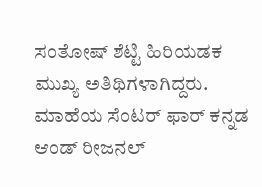ಸಂತೋಷ್ ಶೆಟ್ಟಿ ಹಿರಿಯಡಕ ಮುಖ್ಯ ಅತಿಥಿಗಳಾಗಿದ್ದರು.
ಮಾಹೆಯ ಸೆಂಟರ್ ಫಾರ್ ಕನ್ನಡ ಆಂಡ್ ರೀಜನಲ್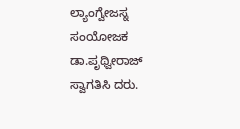ಲ್ಯಾಂಗ್ವೇಜಸ್ನ ಸಂಯೋಜಕ ಡಾ.ಪೃಥ್ವೀರಾಜ್ ಸ್ವಾಗತಿಸಿ ದರು.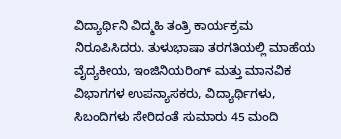ವಿದ್ಯಾರ್ಥಿನಿ ವಿದ್ಮಹಿ ತಂತ್ರಿ ಕಾರ್ಯಕ್ರಮ ನಿರೂಪಿಸಿದರು. ತುಳುಭಾಷಾ ತರಗತಿಯಲ್ಲಿ ಮಾಹೆಯ ವೈದ್ಯಕೀಯ, ಇಂಜಿನಿಯರಿಂಗ್ ಮತ್ತು ಮಾನವಿಕ ವಿಭಾಗಗಳ ಉಪನ್ಯಾಸಕರು, ವಿದ್ಯಾರ್ಥಿಗಳು, ಸಿಬಂದಿಗಳು ಸೇರಿದಂತೆ ಸುಮಾರು 45 ಮಂದಿ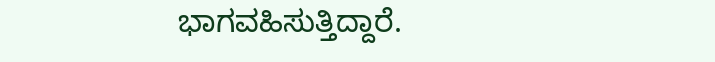ಭಾಗವಹಿಸುತ್ತಿದ್ದಾರೆ.